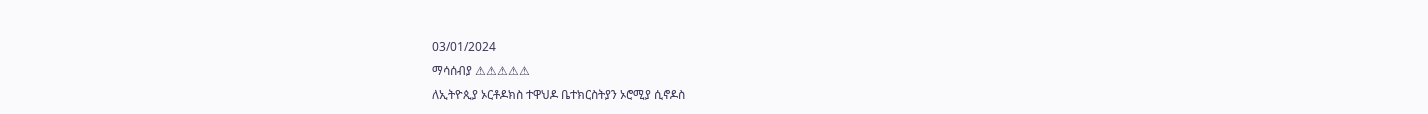03/01/2024
ማሳሰብያ ⚠⚠⚠⚠⚠
ለኢትዮጲያ ኦርቶዶክስ ተዋህዶ ቤተክርስትያን ኦሮሚያ ሲኖዶስ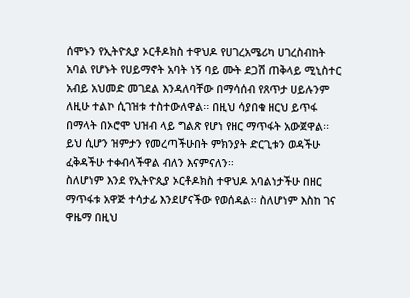ሰሞኑን የኢትዮጲያ ኦርቶዶክስ ተዋህዶ የሀገረአሜሪካ ሀገረስብከት አባል የሆኑት የሀይማኖት አባት ነኝ ባይ ሙት ደጋሽ ጠቅላይ ሚኒስተር አብይ አህመድ መገደል እንዳለባቸው በማሳሰብ የጸጥታ ሀይሉንም ለዚሁ ተልኮ ሲገዝቱ ተስተውለዋል፡፡ በዚህ ሳያበቁ ዘርህ ይጥፋ በማላት በኦሮሞ ህዝብ ላይ ግልጽ የሆነ የዘር ማጥፋት አውጀዋል፡፡ ይህ ሲሆን ዝምታን የመረጣችሁበት ምክንያት ድርጊቱን ወዳችሁ ፈቅዳችሁ ተቀብላችዋል ብለን እናምናለን፡፡
ስለሆነም እንደ የኢትዮጲያ ኦርቶዶክስ ተዋህዶ አባልነታችሁ በዘር ማጥፋቱ አዋጅ ተሳታፊ እንደሆናችው የወሰዳል፡፡ ስለሆነም እስከ ገና ዋዜማ በዚህ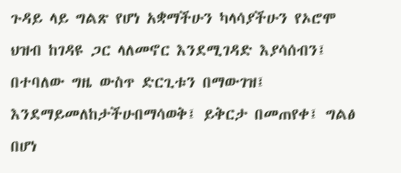ጉዳይ ላይ ግልጽ የሆነ አቋማችሁን ካላሳያችሁን የኦሮሞ ህዝብ ከገዳዩ ጋር ላለመኖር እንደሚገዳድ እያሳሰብን፤ በተባለው ግዜ ውስጥ ድርጊቱን በማውገዝ፤ እንደማይመለከታችሁበማሳወቅ፤ ይቅርታ በመጠየቀ፤ ግልፅ በሆነ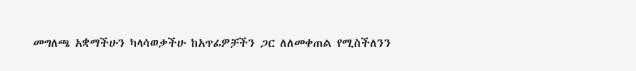መግለጫ አቋማችሁን ካላሳወቃችሁ ከአጥፊዎቻችን ጋር ለለመቀጠል የሚስችለንን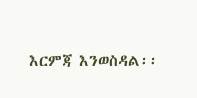እርምጃ እንወስዳል፡፡